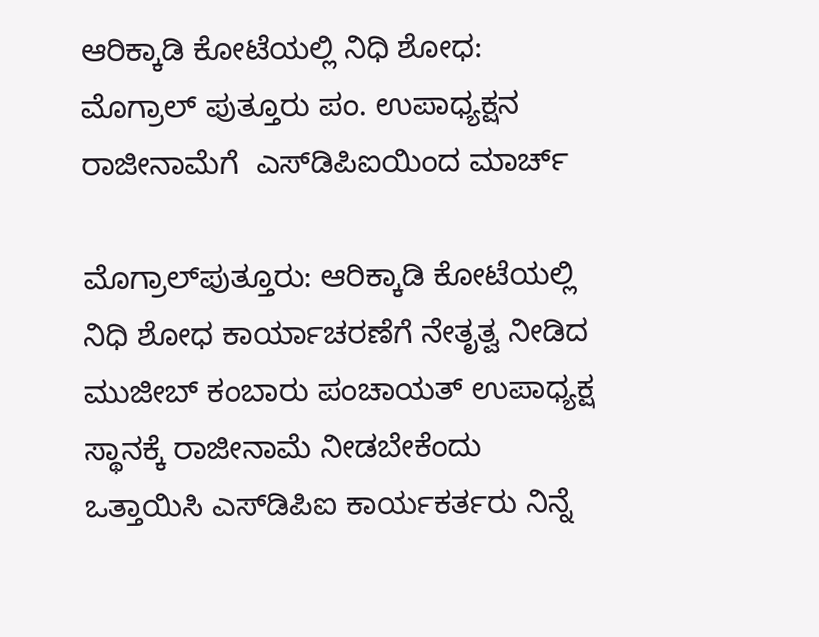ಆರಿಕ್ಕಾಡಿ ಕೋಟೆಯಲ್ಲಿ ನಿಧಿ ಶೋಧ: ಮೊಗ್ರಾಲ್ ಪುತ್ತೂರು ಪಂ. ಉಪಾಧ್ಯಕ್ಷನ ರಾಜೀನಾಮೆಗೆ  ಎಸ್‌ಡಿಪಿಐಯಿಂದ ಮಾರ್ಚ್

ಮೊಗ್ರಾಲ್‌ಪುತ್ತೂರು: ಆರಿಕ್ಕಾಡಿ ಕೋಟೆಯಲ್ಲಿ ನಿಧಿ ಶೋಧ ಕಾರ್ಯಾಚರಣೆಗೆ ನೇತೃತ್ವ ನೀಡಿದ ಮುಜೀಬ್ ಕಂಬಾರು ಪಂಚಾಯತ್ ಉಪಾಧ್ಯಕ್ಷ ಸ್ಥಾನಕ್ಕೆ ರಾಜೀನಾಮೆ ನೀಡಬೇಕೆಂದು ಒತ್ತಾಯಿಸಿ ಎಸ್‌ಡಿಪಿಐ ಕಾರ್ಯಕರ್ತರು ನಿನ್ನೆ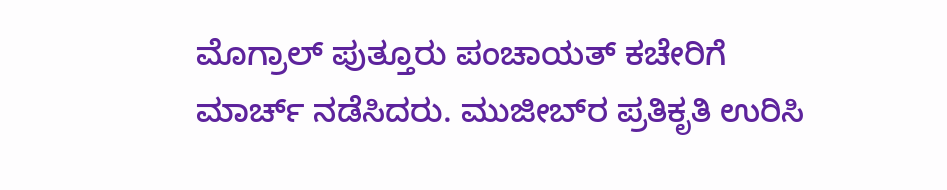ಮೊಗ್ರಾಲ್ ಪುತ್ತೂರು ಪಂಚಾಯತ್ ಕಚೇರಿಗೆ ಮಾರ್ಚ್ ನಡೆಸಿದರು. ಮುಜೀಬ್‌ರ ಪ್ರತಿಕೃತಿ ಉರಿಸಿ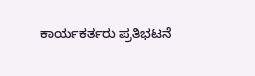ಕಾರ್ಯಕರ್ತರು ಪ್ರತಿಭಟನೆ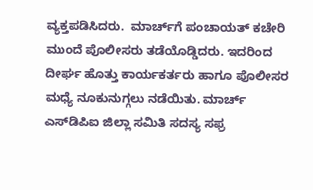ವ್ಯಕ್ತಪಡಿಸಿದರು.  ಮಾರ್ಚ್‌ಗೆ ಪಂಚಾಯತ್ ಕಚೇರಿ ಮುಂದೆ ಪೊಲೀಸರು ತಡೆಯೊಡ್ಡಿದರು. ಇದರಿಂದ ದೀರ್ಘ ಹೊತ್ತು ಕಾರ್ಯಕರ್ತರು ಹಾಗೂ ಪೊಲೀಸರ ಮಧ್ಯೆ ನೂಕುನುಗ್ಗಲು ನಡೆಯಿತು. ಮಾರ್ಚ್ ಎಸ್‌ಡಿಪಿಐ ಜಿಲ್ಲಾ ಸಮಿತಿ ಸದಸ್ಯ ಸಫ್ರ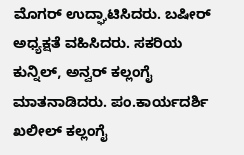ಮೊಗರ್ ಉದ್ಘಾಟಿಸಿದರು. ಬಷೀರ್ ಅಧ್ಯಕ್ಷತೆ ವಹಿಸಿದರು. ಸಕರಿಯ ಕುನ್ನಿಲ್, ಅನ್ವರ್ ಕಲ್ಲಂಗೈ ಮಾತನಾಡಿದರು. ಪಂ.ಕಾರ್ಯದರ್ಶಿ ಖಲೀಲ್ ಕಲ್ಲಂಗೈ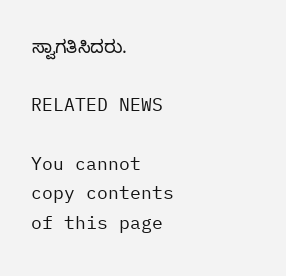ಸ್ವಾಗತಿಸಿದರು.

RELATED NEWS

You cannot copy contents of this page